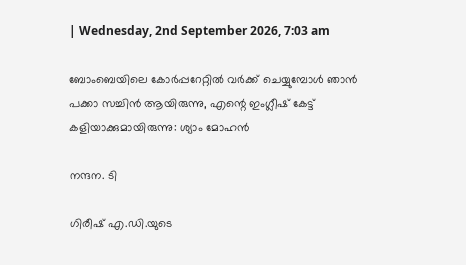| Wednesday, 2nd September 2026, 7:03 am

ബോംബെയിലെ കോർപ്പറേറ്റിൽ വർക്ക് ചെയ്യുമ്പോൾ ഞാൻ പക്കാ സച്ചിൻ ആയിരുന്നു, എന്റെ ഇംഗ്ലീഷ് കേട്ട് കളിയാക്കുമായിരുന്നു: ശ്യാം മോഹൻ

നന്ദന. ടി

ഗിരീഷ് എ.ഡി.യുടെ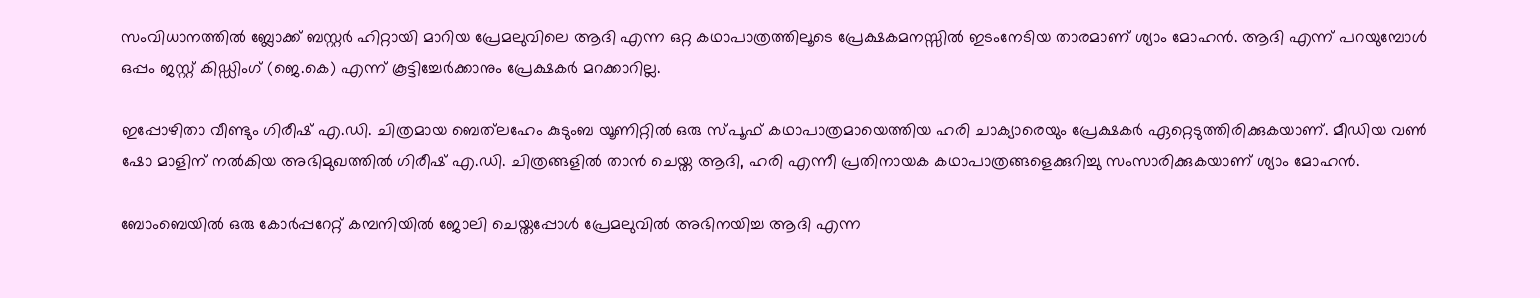സംവിധാനത്തിൽ ബ്ലോക്ക് ബസ്റ്റർ ഹിറ്റായി മാറിയ പ്രേമലുവിലെ ആദി എന്ന ഒറ്റ കഥാപാത്രത്തിലൂടെ പ്രേക്ഷകമനസ്സിൽ ഇടംനേടിയ താരമാണ് ശ്യാം മോഹൻ. ആദി എന്ന് പറയുമ്പോൾ ഒപ്പം ജസ്റ്റ് കിഡ്ഡിംഗ് (ജെ.കെ) എന്ന് കൂട്ടിച്ചേർക്കാനും പ്രേക്ഷകർ മറക്കാറില്ല.

ഇപ്പോഴിതാ വീണ്ടും ഗിരീഷ് എ.ഡി. ചിത്രമായ ബെത്‌ലഹേം കുടുംബ യൂണിറ്റിൽ ഒരു സ്പൂഫ് കഥാപാത്രമായെത്തിയ ഹരി ചാക്യാരെയും പ്രേക്ഷകർ ഏറ്റെടുത്തിരിക്കുകയാണ്. മീഡിയ വൺ ഷോ മാളിന് നൽകിയ അഭിമുഖത്തിൽ ഗിരീഷ് എ.ഡി. ചിത്രങ്ങളിൽ താൻ ചെയ്ത ആദി, ഹരി എന്നീ പ്രതിനായക കഥാപാത്രങ്ങളെക്കുറിച്ചു സംസാരിക്കുകയാണ് ശ്യാം മോഹൻ.

ബോംബെയിൽ ഒരു കോർപ്പറേറ്റ് കമ്പനിയിൽ ജോലി ചെയ്തപ്പോൾ പ്രേമലുവിൽ അഭിനയിച്ച ആദി എന്ന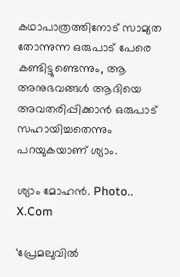കഥാപാത്രത്തിനോട് സാമ്യത തോന്നുന്ന ഒരുപാട് പേരെ കണ്ടിട്ടുണ്ടെന്നും, ആ അനുഭവങ്ങൾ ആദിയെ അവതരിപ്പിക്കാൻ ഒരുപാട് സഹായിച്ചതെന്നും പറയുകയാണ് ശ്യാം.

ശ്യാം മോഹൻ. Photo.. X.Com

‘പ്രേമലുവിൽ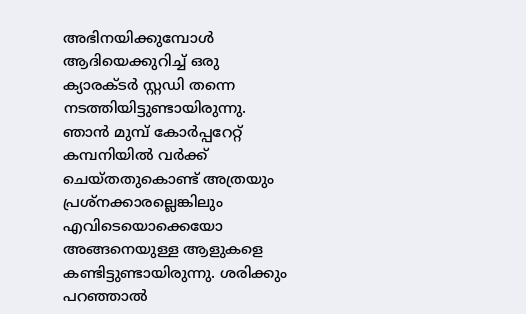അഭിനയിക്കുമ്പോൾ ആദിയെക്കുറിച്ച് ഒരു ക്യാരക്ടർ സ്റ്റഡി തന്നെ നടത്തിയിട്ടുണ്ടായിരുന്നു. ഞാൻ മുമ്പ് കോർപ്പറേറ്റ് കമ്പനിയിൽ വർക്ക് ചെയ്തതുകൊണ്ട് അത്രയും പ്രശ്നക്കാരല്ലെങ്കിലും എവിടെയൊക്കെയോ അങ്ങനെയുള്ള ആളുകളെ കണ്ടിട്ടുണ്ടായിരുന്നു. ശരിക്കും പറഞ്ഞാൽ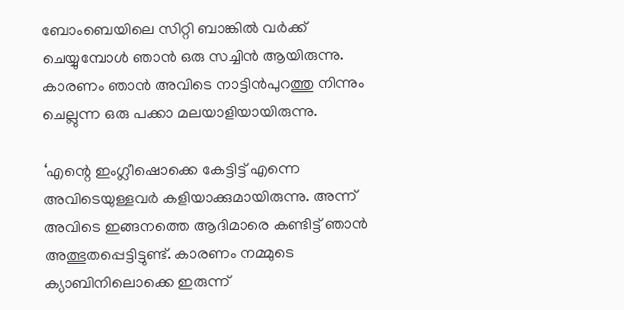ബോംബെയിലെ സിറ്റി ബാങ്കിൽ വർക്ക് ചെയ്യുമ്പോൾ ഞാൻ ഒരു സച്ചിൻ ആയിരുന്നു. കാരണം ഞാൻ അവിടെ നാട്ടിൻപുറത്തു നിന്നും ചെല്ലുന്ന ഒരു പക്കാ മലയാളിയായിരുന്നു.

‘എന്റെ ഇംഗ്ലീഷൊക്കെ കേട്ടിട്ട് എന്നെ അവിടെയുള്ളവർ കളിയാക്കുമായിരുന്നു. അന്ന് അവിടെ ഇങ്ങനത്തെ ആദിമാരെ കണ്ടിട്ട് ഞാൻ അത്ഭുതപ്പെട്ടിട്ടുണ്ട്. കാരണം നമ്മുടെ ക്യാബിനിലൊക്കെ ഇരുന്ന്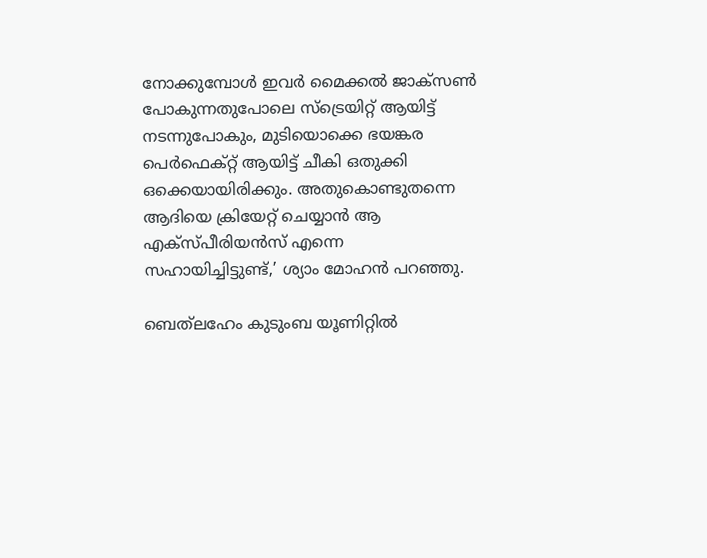നോക്കുമ്പോൾ ഇവർ മൈക്കൽ ജാക്‌സൺ പോകുന്നതുപോലെ സ്ട്രെയിറ്റ് ആയിട്ട് നടന്നുപോകും, മുടിയൊക്കെ ഭയങ്കര പെർഫെക്റ്റ് ആയിട്ട് ചീകി ഒതുക്കി ഒക്കെയായിരിക്കും. അതുകൊണ്ടുതന്നെ ആദിയെ ക്രിയേറ്റ് ചെയ്യാൻ ആ എക്സ്പീരിയൻസ് എന്നെ സഹായിച്ചിട്ടുണ്ട്,’ ശ്യാം മോഹൻ പറഞ്ഞു.

ബെത്‌ലഹേം കുടുംബ യൂണിറ്റിൽ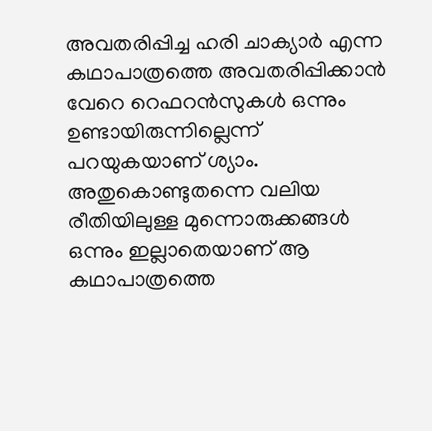അവതരിപ്പിച്ച ഹരി ചാക്യാർ എന്ന കഥാപാത്രത്തെ അവതരിപ്പിക്കാൻ വേറെ റെഫറൻസുകൾ ഒന്നും ഉണ്ടായിരുന്നില്ലെന്ന് പറയുകയാണ് ശ്യാം. അതുകൊണ്ടുതന്നെ വലിയ രീതിയിലുള്ള മുന്നൊരുക്കങ്ങൾ ഒന്നും ഇല്ലാതെയാണ് ആ കഥാപാത്രത്തെ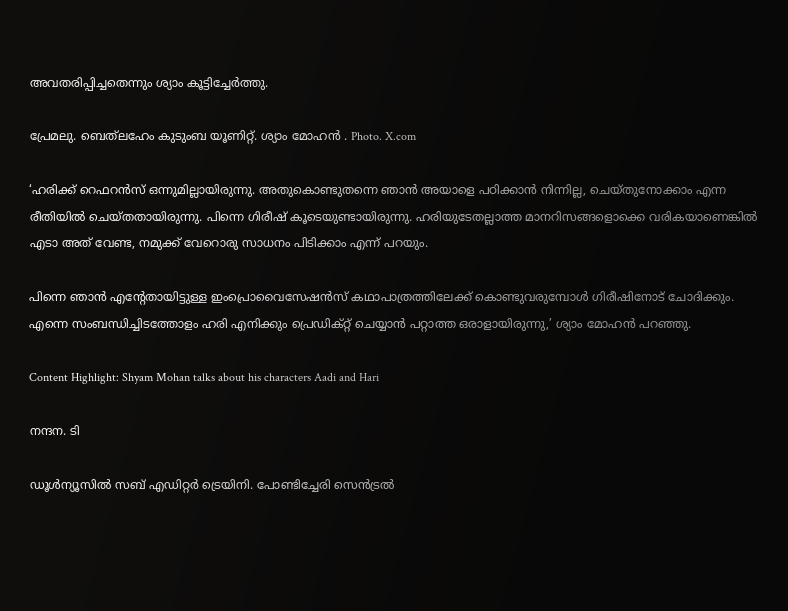അവതരിപ്പിച്ചതെന്നും ശ്യാം കൂട്ടിച്ചേർത്തു.

പ്രേമലു. ബെത്‌ലഹേം കുടുംബ യൂണിറ്റ്. ശ്യാം മോഹൻ . Photo. X.com

‘ഹരിക്ക് റെഫറൻസ് ഒന്നുമില്ലായിരുന്നു. അതുകൊണ്ടുതന്നെ ഞാൻ അയാളെ പഠിക്കാൻ നിന്നില്ല, ചെയ്തുനോക്കാം എന്ന രീതിയിൽ ചെയ്തതായിരുന്നു. പിന്നെ ഗിരീഷ് കൂടെയുണ്ടായിരുന്നു. ഹരിയുടേതല്ലാത്ത മാനറിസങ്ങളൊക്കെ വരികയാണെങ്കിൽ എടാ അത് വേണ്ട, നമുക്ക് വേറൊരു സാധനം പിടിക്കാം എന്ന് പറയും.

പിന്നെ ഞാൻ എന്റേതായിട്ടുള്ള ഇംപ്രൊവൈസേഷൻസ് കഥാപാത്രത്തിലേക്ക് കൊണ്ടുവരുമ്പോൾ ഗിരീഷിനോട് ചോദിക്കും. എന്നെ സംബന്ധിച്ചിടത്തോളം ഹരി എനിക്കും പ്രെഡിക്റ്റ് ചെയ്യാൻ പറ്റാത്ത ഒരാളായിരുന്നു,’ ശ്യാം മോഹൻ പറഞ്ഞു.

Content Highlight: Shyam Mohan talks about his characters Aadi and Hari

നന്ദന. ടി

ഡൂള്‍ന്യൂസില്‍ സബ് എഡിറ്റര്‍ ട്രെയിനി. പോണ്ടിച്ചേരി സെന്‍ട്രല്‍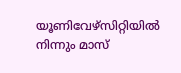യൂണിവേഴ്‌സിറ്റിയില്‍ നിന്നും മാസ്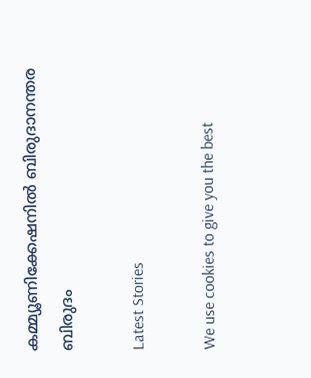കമ്മ്യൂണിക്കേഷനില്‍ ബിരുദാനന്തര ബിരുദം

Latest Stories

We use cookies to give you the best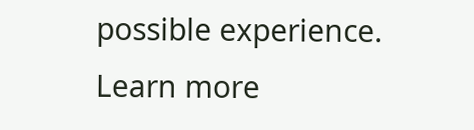possible experience. Learn more